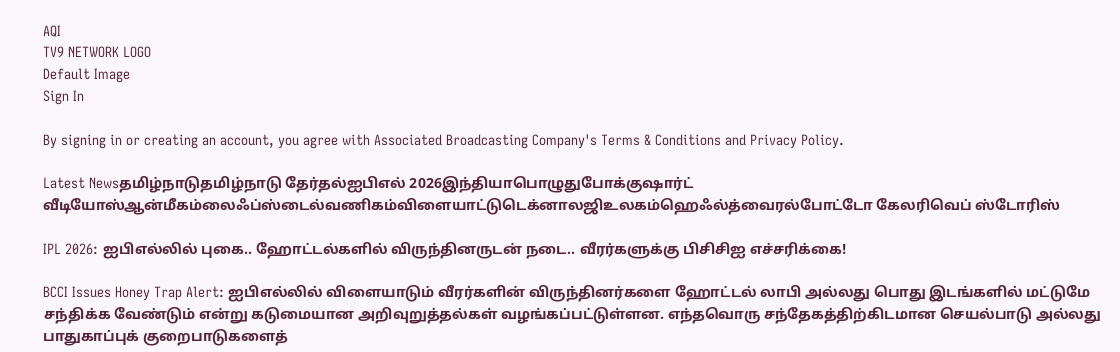AQI
TV9 NETWORK LOGO
Default Image
Sign In

By signing in or creating an account, you agree with Associated Broadcasting Company's Terms & Conditions and Privacy Policy.

Latest Newsதமிழ்நாடுதமிழ்நாடு தேர்தல்ஐபிஎல் 2026இந்தியாபொழுதுபோக்குஷார்ட் வீடியோஸ்ஆன்மீகம்லைஃப்ஸ்டைல்வணிகம்விளையாட்டுடெக்னாலஜிஉலகம்ஹெஃல்த்வைரல்போட்டோ கேலரிவெப் ஸ்டோரிஸ்

IPL 2026: ஐபிஎல்லில் புகை.. ஹோட்டல்களில் விருந்தினருடன் நடை.. வீரர்களுக்கு பிசிசிஐ எச்சரிக்கை!

BCCI Issues Honey Trap Alert: ஐபிஎல்லில் விளையாடும் வீரர்களின் விருந்தினர்களை ஹோட்டல் லாபி அல்லது பொது இடங்களில் மட்டுமே சந்திக்க வேண்டும் என்று கடுமையான அறிவுறுத்தல்கள் வழங்கப்பட்டுள்ளன. எந்தவொரு சந்தேகத்திற்கிடமான செயல்பாடு அல்லது பாதுகாப்புக் குறைபாடுகளைத்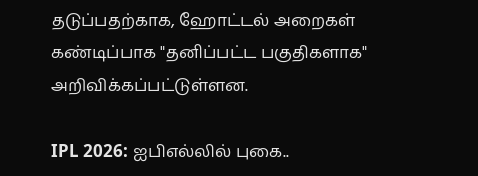தடுப்பதற்காக, ஹோட்டல் அறைகள் கண்டிப்பாக "தனிப்பட்ட பகுதிகளாக" அறிவிக்கப்பட்டுள்ளன.

IPL 2026: ஐபிஎல்லில் புகை..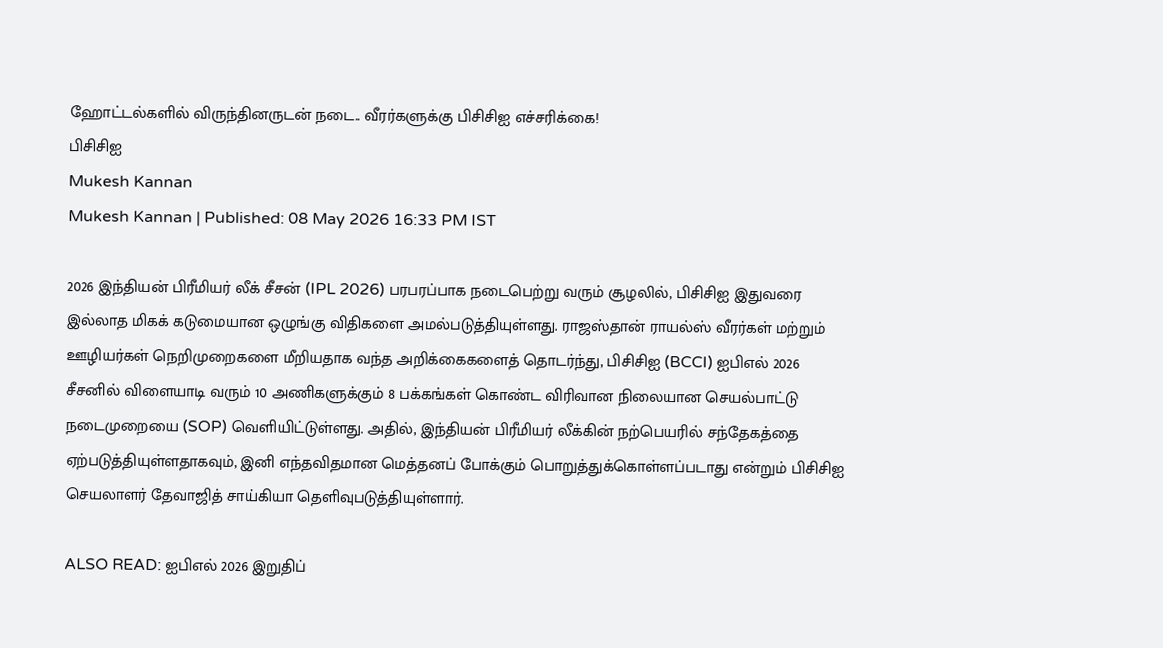ஹோட்டல்களில் விருந்தினருடன் நடை.. வீரர்களுக்கு பிசிசிஐ எச்சரிக்கை!
பிசிசிஐ
Mukesh Kannan
Mukesh Kannan | Published: 08 May 2026 16:33 PM IST

2026 இந்தியன் பிரீமியர் லீக் சீசன் (IPL 2026) பரபரப்பாக நடைபெற்று வரும் சூழலில், பிசிசிஐ இதுவரை இல்லாத மிகக் கடுமையான ஒழுங்கு விதிகளை அமல்படுத்தியுள்ளது. ராஜஸ்தான் ராயல்ஸ் வீரர்கள் மற்றும் ஊழியர்கள் நெறிமுறைகளை மீறியதாக வந்த அறிக்கைகளைத் தொடர்ந்து, பிசிசிஐ (BCCI) ஐபிஎல் 2026 சீசனில் விளையாடி வரும் 10 அணிகளுக்கும் 8 பக்கங்கள் கொண்ட விரிவான நிலையான செயல்பாட்டு நடைமுறையை (SOP) வெளியிட்டுள்ளது. அதில், இந்தியன் பிரீமியர் லீக்கின் நற்பெயரில் சந்தேகத்தை ஏற்படுத்தியுள்ளதாகவும், இனி எந்தவிதமான மெத்தனப் போக்கும் பொறுத்துக்கொள்ளப்படாது என்றும் பிசிசிஐ செயலாளர் தேவாஜித் சாய்கியா தெளிவுபடுத்தியுள்ளார்.

ALSO READ: ஐபிஎல் 2026 இறுதிப்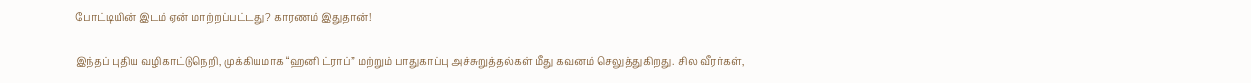போட்டியின் இடம் ஏன் மாற்றப்பட்டது? காரணம் இதுதான்!

இந்தப் புதிய வழிகாட்டுநெறி, முக்கியமாக “ஹனி ட்ராப்” மற்றும் பாதுகாப்பு அச்சுறுத்தல்கள் மீது கவனம் செலுத்துகிறது. சில வீரர்கள்,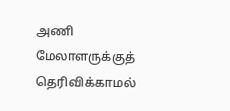அணி மேலாளருக்குத் தெரிவிக்காமல்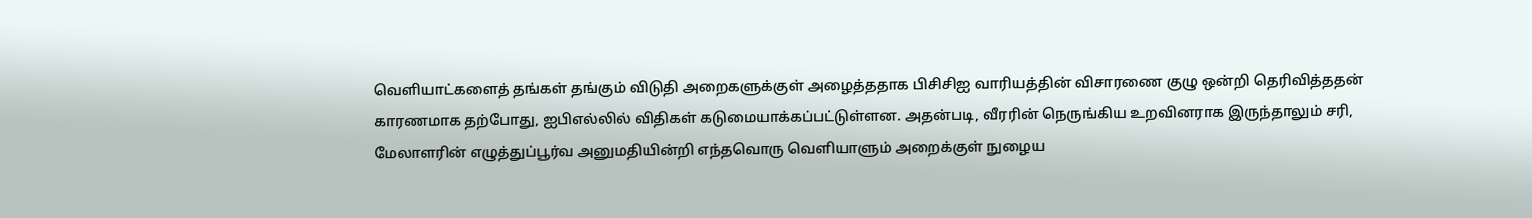வெளியாட்களைத் தங்கள் தங்கும் விடுதி அறைகளுக்குள் அழைத்ததாக பிசிசிஐ வாரியத்தின் விசாரணை குழு ஒன்றி தெரிவித்ததன் காரணமாக தற்போது, ஐபிஎல்லில் விதிகள் கடுமையாக்கப்பட்டுள்ளன. அதன்படி, வீரரின் நெருங்கிய உறவினராக இருந்தாலும் சரி, மேலாளரின் எழுத்துப்பூர்வ அனுமதியின்றி எந்தவொரு வெளியாளும் அறைக்குள் நுழைய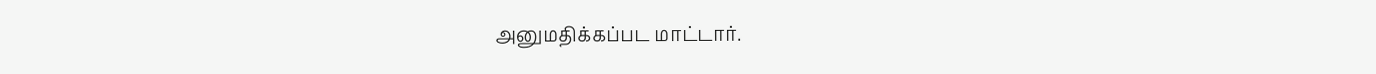அனுமதிக்கப்பட மாட்டார்.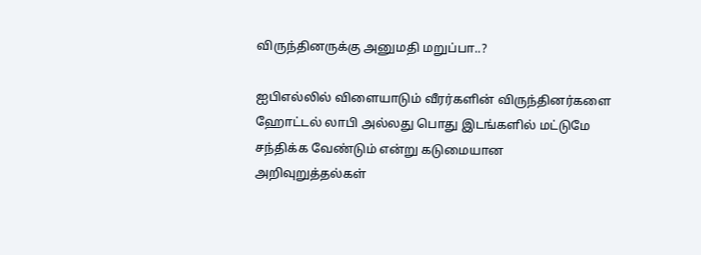விருந்தினருக்கு அனுமதி மறுப்பா..?

ஐபிஎல்லில் விளையாடும் வீரர்களின் விருந்தினர்களை ஹோட்டல் லாபி அல்லது பொது இடங்களில் மட்டுமே சந்திக்க வேண்டும் என்று கடுமையான அறிவுறுத்தல்கள்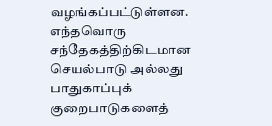வழங்கப்பட்டுள்ளன. எந்தவொரு சந்தேகத்திற்கிடமான செயல்பாடு அல்லது பாதுகாப்புக் குறைபாடுகளைத்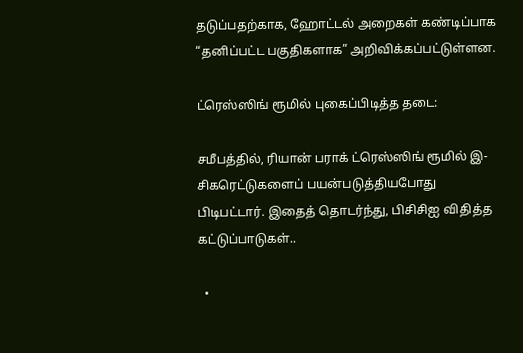தடுப்பதற்காக, ஹோட்டல் அறைகள் கண்டிப்பாக “தனிப்பட்ட பகுதிகளாக” அறிவிக்கப்பட்டுள்ளன.

ட்ரெஸ்ஸிங் ரூமில் புகைப்பிடித்த தடை:

சமீபத்தில், ரியான் பராக் ட்ரெஸ்ஸிங் ரூமில் இ-சிகரெட்டுகளைப் பயன்படுத்தியபோது பிடிபட்டார். இதைத் தொடர்ந்து, பிசிசிஐ விதித்த கட்டுப்பாடுகள்..

  •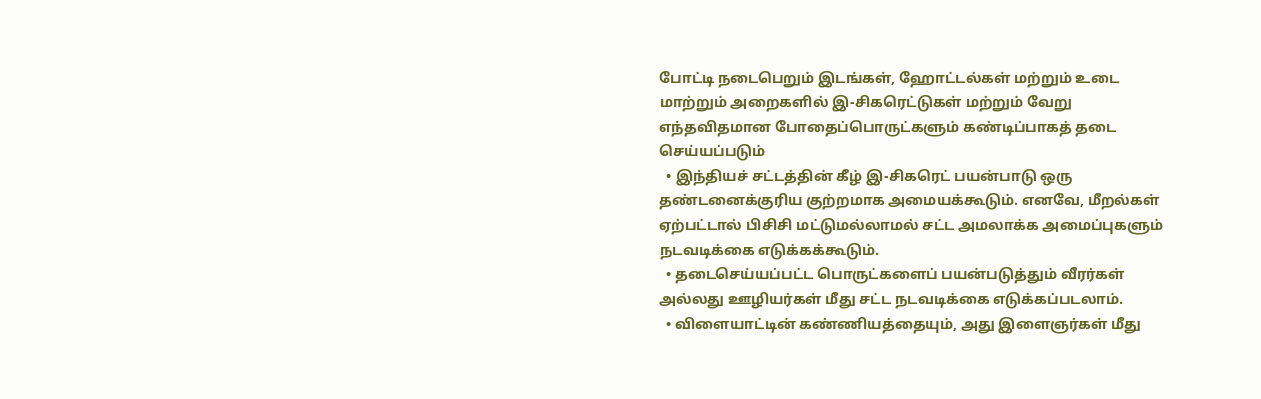போட்டி நடைபெறும் இடங்கள், ஹோட்டல்கள் மற்றும் உடை மாற்றும் அறைகளில் இ-சிகரெட்டுகள் மற்றும் வேறு எந்தவிதமான போதைப்பொருட்களும் கண்டிப்பாகத் தடை செய்யப்படும்
  • இந்தியச் சட்டத்தின் கீழ் இ-சிகரெட் பயன்பாடு ஒரு தண்டனைக்குரிய குற்றமாக அமையக்கூடும். எனவே, மீறல்கள் ஏற்பட்டால் பிசிசி மட்டுமல்லாமல் சட்ட அமலாக்க அமைப்புகளும் நடவடிக்கை எடுக்கக்கூடும்.
  • தடைசெய்யப்பட்ட பொருட்களைப் பயன்படுத்தும் வீரர்கள் அல்லது ஊழியர்கள் மீது சட்ட நடவடிக்கை எடுக்கப்படலாம்.
  • விளையாட்டின் கண்ணியத்தையும், அது இளைஞர்கள் மீது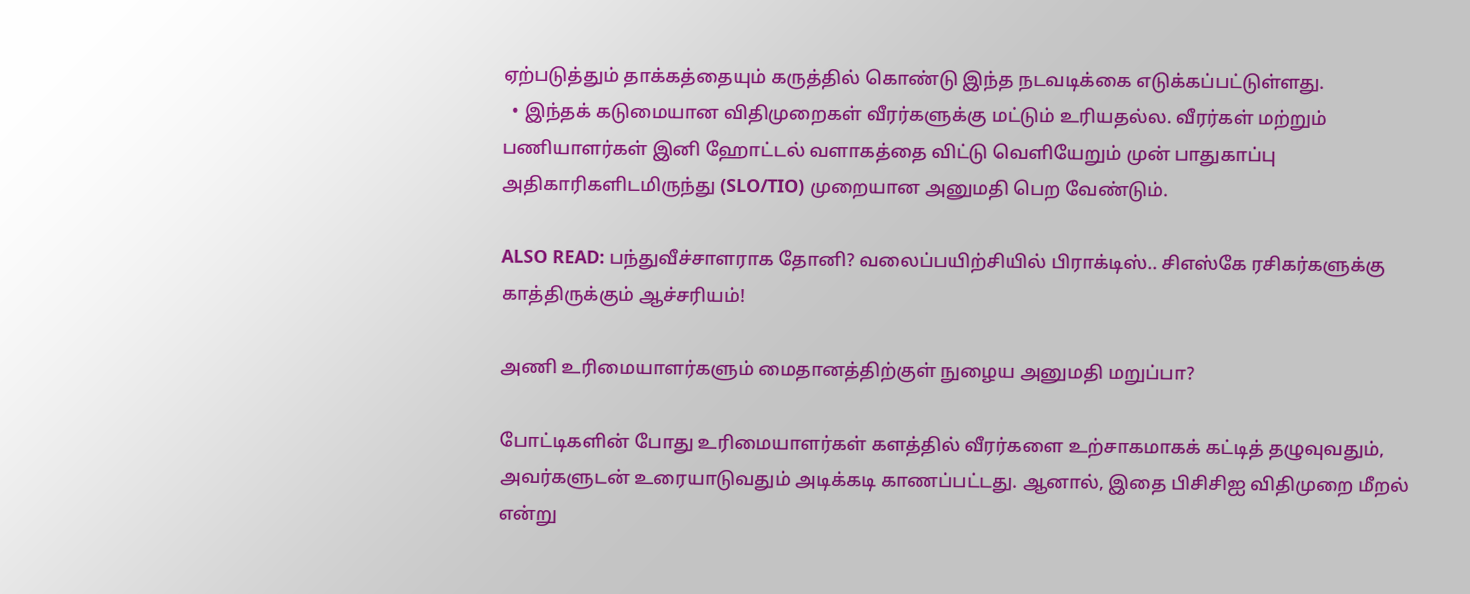ஏற்படுத்தும் தாக்கத்தையும் கருத்தில் கொண்டு இந்த நடவடிக்கை எடுக்கப்பட்டுள்ளது.
  • இந்தக் கடுமையான விதிமுறைகள் வீரர்களுக்கு மட்டும் உரியதல்ல. வீரர்கள் மற்றும் பணியாளர்கள் இனி ஹோட்டல் வளாகத்தை விட்டு வெளியேறும் முன் பாதுகாப்பு அதிகாரிகளிடமிருந்து (SLO/TIO) முறையான அனுமதி பெற வேண்டும்.

ALSO READ: பந்துவீச்சாளராக தோனி? வலைப்பயிற்சியில் பிராக்டிஸ்.. சிஎஸ்கே ரசிகர்களுக்கு காத்திருக்கும் ஆச்சரியம்!

அணி உரிமையாளர்களும் மைதானத்திற்குள் நுழைய அனுமதி மறுப்பா?

போட்டிகளின் போது உரிமையாளர்கள் களத்தில் வீரர்களை உற்சாகமாகக் கட்டித் தழுவுவதும், அவர்களுடன் உரையாடுவதும் அடிக்கடி காணப்பட்டது. ஆனால், இதை பிசிசிஐ விதிமுறை மீறல் என்று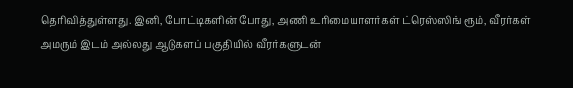தெரிவித்துள்ளது. இனி, போட்டிகளின் போது, அணி உரிமையாளர்கள் ட்ரெஸ்ஸிங் ரூம், வீரர்கள் அமரும் இடம் அல்லது ஆடுகளப் பகுதியில் வீரர்களுடன்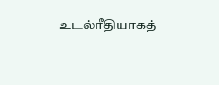உடல்ரீதியாகத்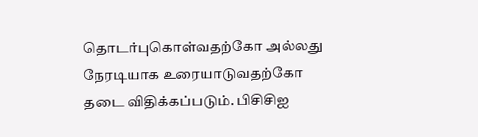தொடர்புகொள்வதற்கோ அல்லது நேரடியாக உரையாடுவதற்கோ தடை விதிக்கப்படும். பிசிசிஐ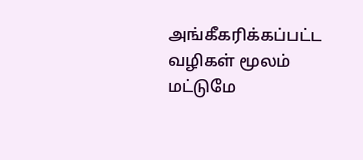அங்கீகரிக்கப்பட்ட வழிகள் மூலம் மட்டுமே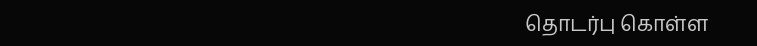தொடர்பு கொள்ள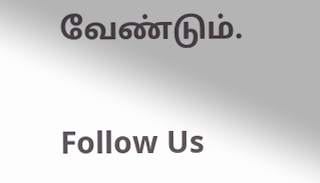வேண்டும்.

Follow Us